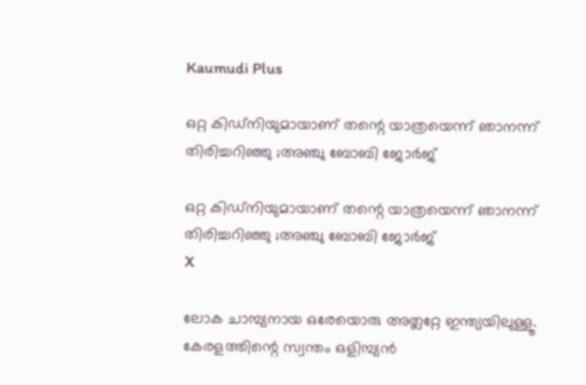Kaumudi Plus

ഒറ്റ കിഡ്‌നിയുമായാണ് തന്റെ യാത്രയെന്ന് ഞാനന്ന് തിരിച്ചറിഞ്ഞു ;അഞ്ചു ബോബി ജോർജ്

ഒറ്റ കിഡ്‌നിയുമായാണ് തന്റെ യാത്രയെന്ന് ഞാനന്ന് തിരിച്ചറിഞ്ഞു ;അഞ്ചു ബോബി ജോർജ്
X

ലോക ചാമ്പ്യനായ ഒരേയൊരു അത്ലറ്റേ ഇന്ത്യയിലുള്ളൂ. കേരളത്തിന്റെ സ്വന്തം ഒളിമ്പ്യൻ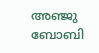അഞ്ജു ബോബി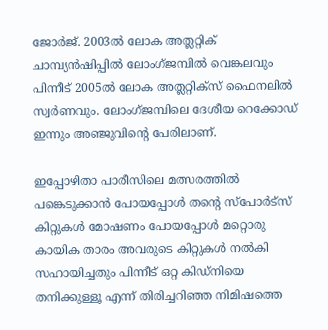ജോർജ്. 2003ൽ ലോക അത്ലറ്റിക് ചാമ്പ്യൻഷിപ്പിൽ ലോംഗ്ജമ്പിൽ വെങ്കലവും പിന്നീട് 2005ൽ ലോക അത്ലറ്റിക്സ് ഫൈനലിൽ സ്വർണവും. ലോംഗ്ജമ്പിലെ ദേശീയ റെക്കോഡ് ഇന്നും അഞ്ജുവിന്റെ പേരിലാണ്.

ഇപ്പോഴിതാ പാരീസിലെ മത്സരത്തിൽ പങ്കെടുക്കാൻ പോയപ്പോൾ തന്റെ സ്പോർട്സ് കിറ്റുകൾ മോഷണം പോയപ്പോൾ മറ്റൊരു കായിക താരം അവരുടെ കിറ്റുകൾ നൽകി സഹായിച്ചതും പിന്നീട് ഒറ്റ കിഡ്നിയെ തനിക്കുള്ളൂ എന്ന് തിരിച്ചറിഞ്ഞ നിമിഷത്തെ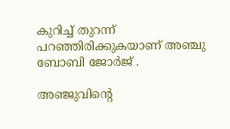കുറിച്ച് തുറന്ന് പറഞ്ഞിരിക്കുകയാണ് അഞ്ചു ബോബി ജോർജ് .

അഞ്ജുവിന്റെ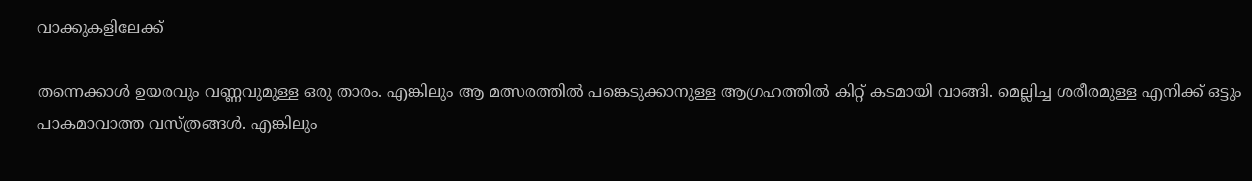വാക്കുകളിലേക്ക്

തന്നെക്കാൾ ഉയരവും വണ്ണവുമുള്ള ഒരു താരം. എങ്കിലും ആ മത്സരത്തിൽ പങ്കെടുക്കാനുള്ള ആഗ്രഹത്തിൽ കിറ്റ് കടമായി വാങ്ങി. മെല്ലിച്ച ശരീരമുള്ള എനിക്ക് ഒട്ടും പാകമാവാത്ത വസ്ത്രങ്ങൾ. എങ്കിലും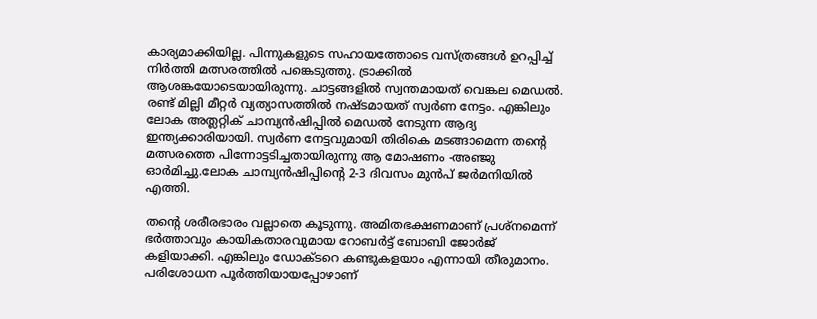കാര്യമാക്കിയില്ല. പിന്നുകളുടെ സഹായത്തോടെ വസ്ത്രങ്ങൾ ഉറപ്പിച്ച് നിർത്തി മത്സരത്തിൽ പങ്കെടുത്തു. ട്രാക്കിൽ ആശങ്കയോടെയായിരുന്നു. ചാട്ടങ്ങളിൽ സ്വന്തമായത് വെങ്കല മെഡൽ. രണ്ട് മില്ലി മീറ്റർ വ്യത്യാസത്തിൽ നഷ്ടമായത് സ്വർണ നേട്ടം. എങ്കിലും ലോക അത്ലറ്റിക് ചാമ്പ്യൻഷിപ്പിൽ മെഡൽ നേടുന്ന ആദ്യ ഇന്ത്യക്കാരിയായി. സ്വർണ നേട്ടവുമായി തിരികെ മടങ്ങാമെന്ന തന്റെ മത്സരത്തെ പിന്നോട്ടടിച്ചതായിരുന്നു ആ മോഷണം -അഞ്ജു ഓർമിച്ചു.ലോക ചാമ്പ്യൻഷിപ്പിന്റെ 2-3 ദിവസം മുൻപ് ജർമനിയിൽ എത്തി.

തന്റെ ശരീരഭാരം വല്ലാതെ കൂടുന്നു. അമിതഭക്ഷണമാണ് പ്രശ്‌നമെന്ന് ഭർത്താവും കായികതാരവുമായ റോബർട്ട് ബോബി ജോർജ് കളിയാക്കി. എങ്കിലും ഡോക്ടറെ കണ്ടുകളയാം എന്നായി തീരുമാനം. പരിശോധന പൂർത്തിയായപ്പോഴാണ്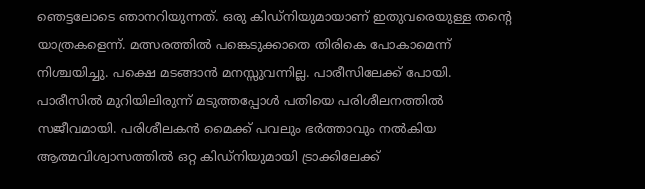ഞെട്ടലോടെ ഞാനറിയുന്നത്. ഒരു കിഡ്‌നിയുമായാണ് ഇതുവരെയുള്ള തന്റെ യാത്രകളെന്ന്. മത്സരത്തിൽ പങ്കെടുക്കാതെ തിരികെ പോകാമെന്ന് നിശ്ചയിച്ചു. പക്ഷെ മടങ്ങാൻ മനസ്സുവന്നില്ല. പാരീസിലേക്ക് പോയി. പാരീസിൽ മുറിയിലിരുന്ന് മടുത്തപ്പോൾ പതിയെ പരിശീലനത്തിൽ സജീവമായി. പരിശീലകൻ മൈക്ക് പവലും ഭർത്താവും നൽകിയ ആത്മവിശ്വാസത്തിൽ ഒറ്റ കിഡ്‌നിയുമായി ട്രാക്കിലേക്ക്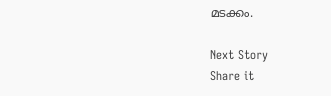മടക്കം.

Next Story
Share it